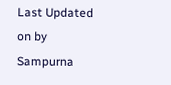Last Updated on by Sampurna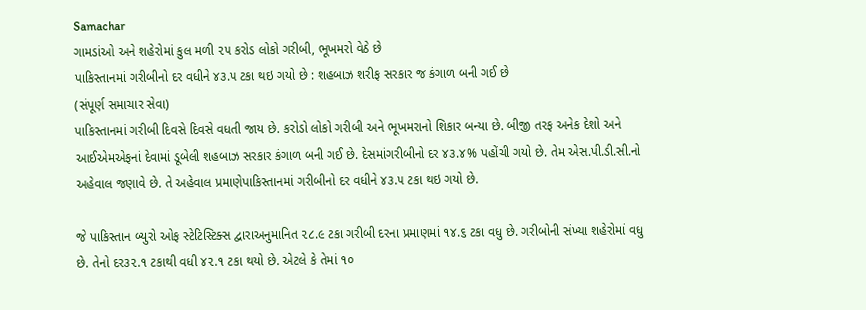Samachar
ગામડાંઓ અને શહેરોમાં કુલ મળી ૨૫ કરોડ લોકો ગરીબી, ભૂખમરો વેઠે છે
પાકિસ્તાનમાં ગરીબીનો દર વધીને ૪૩.૫ ટકા થઇ ગયો છે : શહબાઝ શરીફ સરકાર જ કંગાળ બની ગઈ છે
(સંપૂર્ણ સમાચાર સેવા)
પાકિસ્તાનમાં ગરીબી દિવસે દિવસે વધતી જાય છે. કરોડો લોકો ગરીબી અને ભૂખમરાનો શિકાર બન્યા છે. બીજી તરફ અનેક દેશો અને આઈએમએફનાં દેવામાં ડૂબેલી શહબાઝ સરકાર કંગાળ બની ગઈ છે. દેસમાંગરીબીનો દર ૪૩.૪% પહોંચી ગયો છે. તેમ એસ.પી.ડી.સી.નો અહેવાલ જણાવે છે. તે અહેવાલ પ્રમાણેપાકિસ્તાનમાં ગરીબીનો દર વધીને ૪૩.૫ ટકા થઇ ગયો છે.

જે પાકિસ્તાન બ્યુરો ઓફ સ્ટેટિસ્ટિક્સ દ્વારાઅનુમાનિત ૨૮.૯ ટકા ગરીબી દરના પ્રમાણમાં ૧૪.૬ ટકા વધુ છે. ગરીબોની સંખ્યા શહેરોમાં વધુ છે. તેનો દર૩૨.૧ ટકાથી વધી ૪૨.૧ ટકા થયો છે. એટલે કે તેમાં ૧૦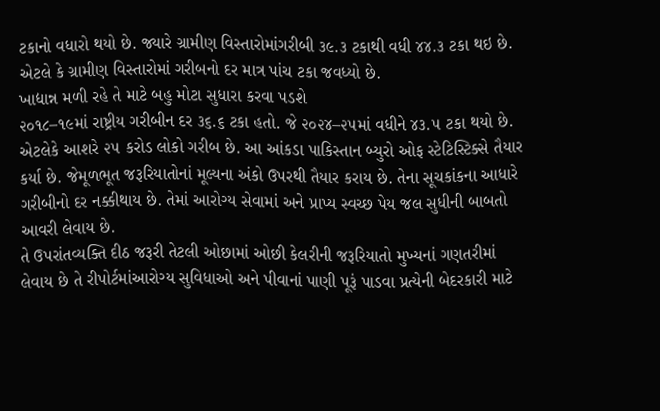ટકાનો વધારો થયો છે. જ્યારે ગ્રામીણ વિસ્તારોમાંગરીબી ૩૯.૩ ટકાથી વધી ૪૪.૩ ટકા થઇ છે. એટલે કે ગ્રામીણ વિસ્તારોમાં ગરીબનો દર માત્ર પાંચ ટકા જવધ્યો છે.
ખાદ્યાન્ન મળી રહે તે માટે બહુ મોટા સુધારા કરવા પડશે
૨૦૧૮–૧૯માં રાષ્ટ્રીય ગરીબીન દર ૩૬.૬ ટકા હતો. જે ૨૦૨૪–૨૫માં વધીને ૪૩.૫ ટકા થયો છે. એટલેકે આશરે ૨૫ કરોડ લોકો ગરીબ છે. આ આંકડા પાકિસ્તાન બ્યુરો ઓફ સ્ટેટિસ્ટિક્સે તૈયાર કર્યા છે. જેમૂળભૂત જરૂરિયાતોનાં મૂલ્યના અંકો ઉપરથી તૈયાર કરાય છે. તેના સૂચકાંકના આધારે ગરીબીનો દર નક્કીથાય છે. તેમાં આરોગ્ય સેવામાં અને પ્રાપ્ય સ્વચ્છ પેય જલ સુધીની બાબતો આવરી લેવાય છે.
તે ઉપરાંતવ્યક્તિ દીઠ જરૂરી તેટલી ઓછામાં ઓછી કેલરીની જરૂરિયાતો મુખ્યનાં ગણતરીમાં લેવાય છે તે રીપોર્ટમાંઆરોગ્ય સુવિધાઓ અને પીવાનાં પાણી પૂરૂં પાડવા પ્રત્યેની બેદરકારી માટે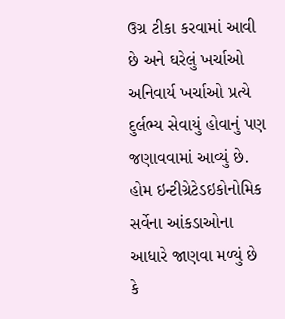ઉગ્ર ટીકા કરવામાં આવી છે અને ઘરેલું ખર્ચાઓ અનિવાર્ય ખર્ચાઓ પ્રત્યે દુર્લભ્ય સેવાયું હોવાનું પણ જણાવવામાં આવ્યું છે.
હોમ ઇન્ટીગ્રેટેડઇકોનોમિક સર્વેના આંકડાઓના આધારે જાણવા મળ્યું છે કે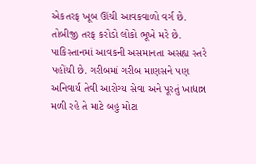એકતરફ ખૂબ ઊંચી આવકવાળો વર્ગ છે. તોબીજી તરફ કરોડો લોકો ભૂખે મરે છે. પાકિસ્તાનમાં આવકની અસમાનતા અસહ્ય સ્તરે પહોંચી છે. ગરીબમાં ગરીબ માણસને પણ અનિવાર્ય તેવી આરોગ્ય સેવા અને પૂરતું ખાદ્યાન્ન મળી રહે તે માટે બહુ મોટા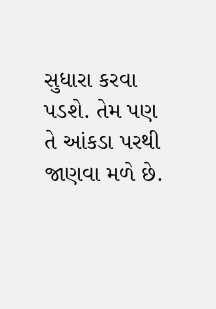સુધારા કરવા પડશે. તેમ પણ તે આંકડા પરથી જાણવા મળે છે.